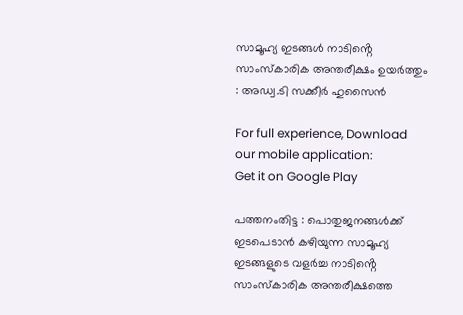സാമൂഹ്യ ഇടങ്ങൾ നാടിൻ്റെ സാംസ്കാരിക അന്തരീക്ഷം ഉയർത്തും : അഡ്വ.ടി സക്കീർ ഹുസൈൻ

For full experience, Download our mobile application:
Get it on Google Play

പത്തനംതിട്ട : പൊതുജനങ്ങൾക്ക് ഇടപെടാൻ കഴിയുന്ന സാമൂഹ്യ ഇടങ്ങളുടെ വളർച്ച നാടിൻ്റെ സാംസ്കാരിക അന്തരീക്ഷത്തെ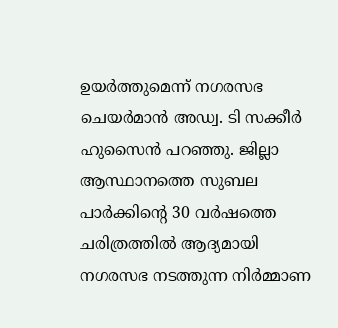ഉയർത്തുമെന്ന് നഗരസഭ ചെയർമാൻ അഡ്വ. ടി സക്കീർ ഹുസൈൻ പറഞ്ഞു. ജില്ലാ ആസ്ഥാനത്തെ സുബല പാർക്കിന്റെ 30 വർഷത്തെ ചരിത്രത്തിൽ ആദ്യമായി നഗരസഭ നടത്തുന്ന നിർമ്മാണ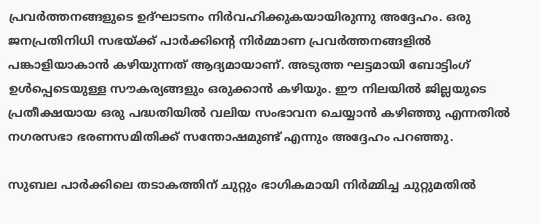പ്രവർത്തനങ്ങളുടെ ഉദ്ഘാടനം നിർവഹിക്കുകയായിരുന്നു അദ്ദേഹം. ഒരു ജനപ്രതിനിധി സഭയ്ക്ക് പാർക്കിന്റെ നിർമ്മാണ പ്രവർത്തനങ്ങളിൽ പങ്കാളിയാകാൻ കഴിയുന്നത് ആദ്യമായാണ്. അടുത്ത ഘട്ടമായി ബോട്ടിംഗ് ഉൾപ്പെടെയുള്ള സൗകര്യങ്ങളും ഒരുക്കാൻ കഴിയും. ഈ നിലയിൽ ജില്ലയുടെ പ്രതീക്ഷയായ ഒരു പദ്ധതിയിൽ വലിയ സംഭാവന ചെയ്യാൻ കഴിഞ്ഞു എന്നതിൽ നഗരസഭാ ഭരണസമിതിക്ക് സന്തോഷമുണ്ട് എന്നും അദ്ദേഹം പറഞ്ഞു.

സുബല പാർക്കിലെ തടാകത്തിന് ചുറ്റും ഭാഗികമായി നിർമ്മിച്ച ചുറ്റുമതിൽ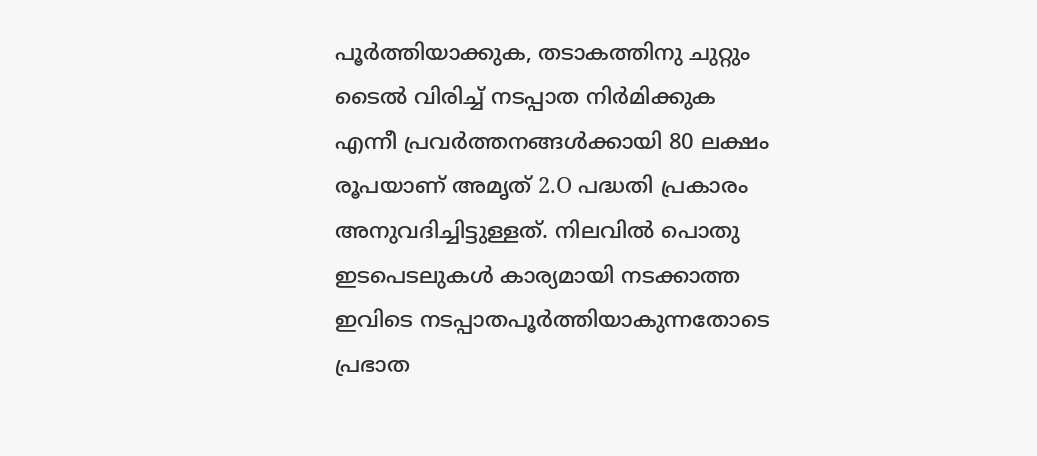പൂർത്തിയാക്കുക, തടാകത്തിനു ചുറ്റും ടൈൽ വിരിച്ച് നടപ്പാത നിർമിക്കുക എന്നീ പ്രവർത്തനങ്ങൾക്കായി 80 ലക്ഷം രൂപയാണ് അമൃത് 2.O പദ്ധതി പ്രകാരം അനുവദിച്ചിട്ടുള്ളത്. നിലവിൽ പൊതു ഇടപെടലുകൾ കാര്യമായി നടക്കാത്ത ഇവിടെ നടപ്പാതപൂർത്തിയാകുന്നതോടെ പ്രഭാത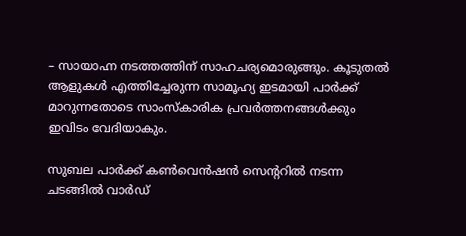– സായാഹ്ന നടത്തത്തിന് സാഹചര്യമൊരുങ്ങും. കൂടുതൽ ആളുകൾ എത്തിച്ചേരുന്ന സാമൂഹ്യ ഇടമായി പാർക്ക് മാറുന്നതോടെ സാംസ്കാരിക പ്രവർത്തനങ്ങൾക്കും ഇവിടം വേദിയാകും.

സുബല പാർക്ക് കൺവെൻഷൻ സെൻ്ററിൽ നടന്ന ചടങ്ങിൽ വാർഡ്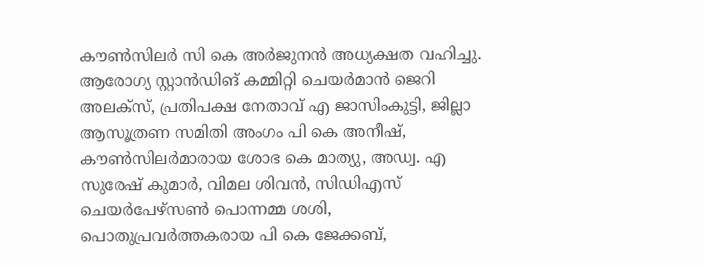കൗൺസിലർ സി കെ അർജുനൻ അധ്യക്ഷത വഹിച്ചു. ആരോഗ്യ സ്റ്റാൻഡിങ് കമ്മിറ്റി ചെയർമാൻ ജെറി അലക്സ്, പ്രതിപക്ഷ നേതാവ് എ ജാസിംകുട്ടി, ജില്ലാ ആസൂത്രണ സമിതി അംഗം പി കെ അനീഷ്, കൗൺസിലർമാരായ ശോഭ കെ മാത്യു, അഡ്വ. എ സുരേഷ് കുമാർ, വിമല ശിവൻ, സിഡിഎസ് ചെയർപേഴ്സൺ പൊന്നമ്മ ശശി, പൊതുപ്രവർത്തകരായ പി കെ ജേക്കബ്,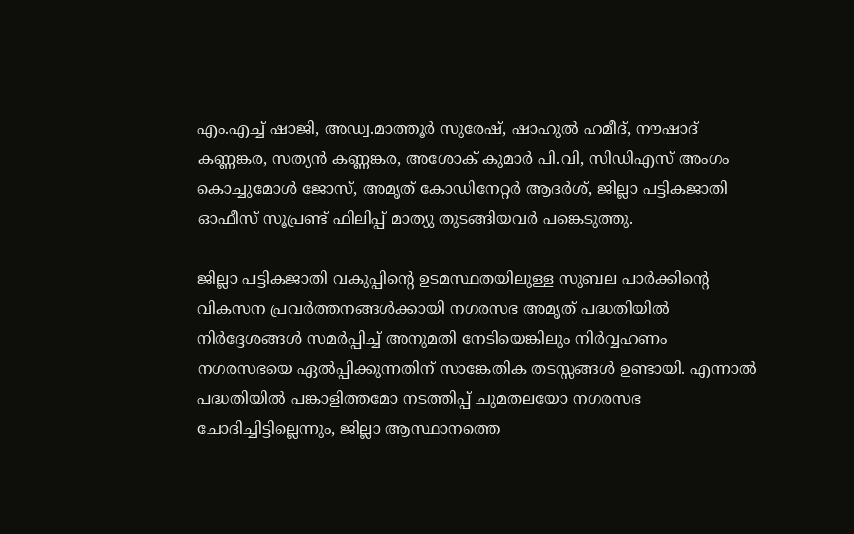എം.എച്ച് ഷാജി, അഡ്വ.മാത്തൂർ സുരേഷ്, ഷാഹുൽ ഹമീദ്, നൗഷാദ് കണ്ണങ്കര, സത്യൻ കണ്ണങ്കര, അശോക് കുമാർ പി.വി, സിഡിഎസ് അംഗം കൊച്ചുമോൾ ജോസ്, അമൃത് കോഡിനേറ്റർ ആദർശ്, ജില്ലാ പട്ടികജാതി ഓഫീസ് സൂപ്രണ്ട് ഫിലിപ്പ് മാത്യു തുടങ്ങിയവർ പങ്കെടുത്തു.

ജില്ലാ പട്ടികജാതി വകുപ്പിൻ്റെ ഉടമസ്ഥതയിലുള്ള സുബല പാർക്കിന്റെ വികസന പ്രവർത്തനങ്ങൾക്കായി നഗരസഭ അമൃത് പദ്ധതിയിൽ നിർദ്ദേശങ്ങൾ സമർപ്പിച്ച് അനുമതി നേടിയെങ്കിലും നിർവ്വഹണം നഗരസഭയെ ഏൽപ്പിക്കുന്നതിന് സാങ്കേതിക തടസ്സങ്ങൾ ഉണ്ടായി. എന്നാൽ പദ്ധതിയിൽ പങ്കാളിത്തമോ നടത്തിപ്പ് ചുമതലയോ നഗരസഭ ചോദിച്ചിട്ടില്ലെന്നും, ജില്ലാ ആസ്ഥാനത്തെ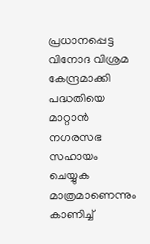പ്രധാനപ്പെട്ട വിനോദ വിശ്രമ കേന്ദ്രമാക്കി പദ്ധതിയെ മാറ്റാൻ നഗരസഭ സഹായം ചെയ്യുക മാത്രമാണെന്നും കാണിച്ച്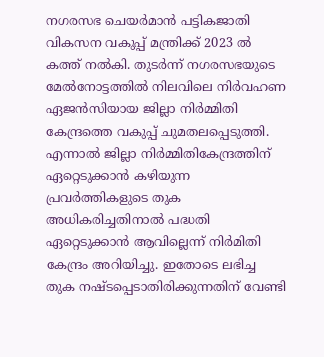നഗരസഭ ചെയർമാൻ പട്ടികജാതി വികസന വകുപ്പ് മന്ത്രിക്ക് 2023 ൽ കത്ത് നൽകി. തുടർന്ന് നഗരസഭയുടെ മേൽനോട്ടത്തിൽ നിലവിലെ നിർവഹണ ഏജൻസിയായ ജില്ലാ നിർമ്മിതി കേന്ദ്രത്തെ വകുപ്പ് ചുമതലപ്പെടുത്തി. എന്നാൽ ജില്ലാ നിർമ്മിതികേന്ദ്രത്തിന് ഏറ്റെടുക്കാൻ കഴിയുന്ന പ്രവർത്തികളുടെ തുക അധികരിച്ചതിനാൽ പദ്ധതി ഏറ്റെടുക്കാൻ ആവില്ലെന്ന് നിർമിതി കേന്ദ്രം അറിയിച്ചു. ഇതോടെ ലഭിച്ച തുക നഷ്ടപ്പെടാതിരിക്കുന്നതിന് വേണ്ടി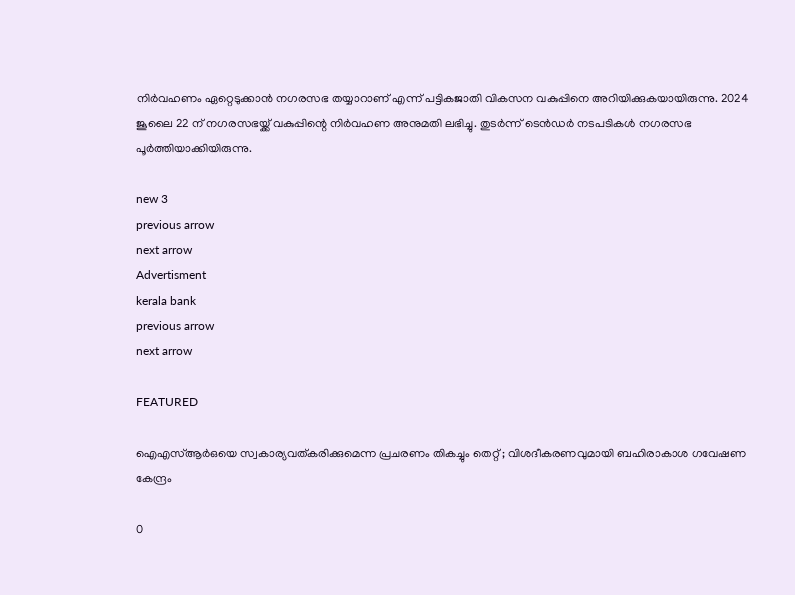നിർവഹണം ഏറ്റെടുക്കാൻ നഗരസഭ തയ്യാറാണ് എന്ന് പട്ടികജാതി വികസന വകുപ്പിനെ അറിയിക്കുകയായിരുന്നു. 2024 ജൂലൈ 22 ന് നഗരസഭയ്ക്ക് വകുപ്പിന്റെ നിർവഹണ അനുമതി ലഭിച്ചു. തുടർന്ന് ടെൻഡർ നടപടികൾ നഗരസഭ പൂർത്തിയാക്കിയിരുന്നു.

new 3
previous arrow
next arrow
Advertisment
kerala bank
previous arrow
next arrow

FEATURED

ഐഎസ്ആർഒയെ സ്വകാര്യവത്കരിക്കുമെന്ന പ്രചരണം തികച്ചും തെറ്റ് ; വിശദീകരണവുമായി ബഹിരാകാശ ഗവേഷണ കേന്ദ്രം

0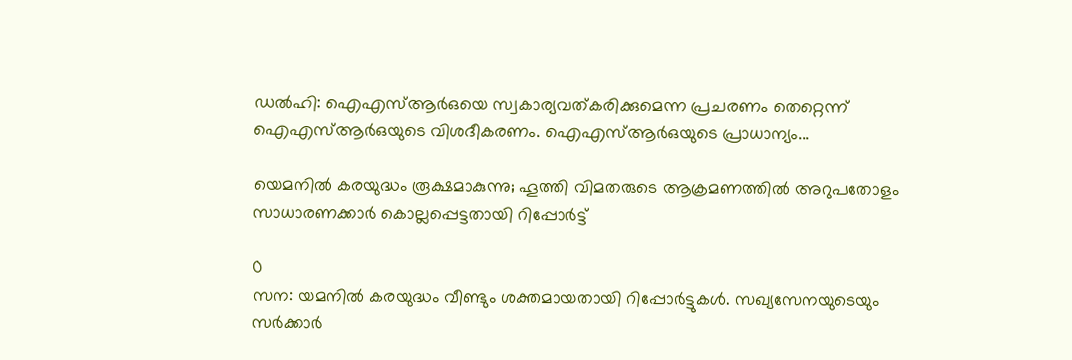ഡൽഹി: ഐഎസ്ആർഒയെ സ്വകാര്യവത്കരിക്കുമെന്ന പ്രചരണം തെറ്റെന്ന് ഐഎസ്ആർഒയുടെ വിശദീകരണം. ഐഎസ്ആർഒയുടെ പ്രാധാന്യം...

യെമനിൽ കരയുദ്ധം രൂക്ഷമാകുന്നു; ഹൂത്തി വിമതരുടെ ആക്രമണത്തിൽ അറുപതോളം സാധാരണക്കാർ കൊല്ലപ്പെട്ടതായി റിപ്പോർട്ട്

0
സന: യമനിൽ കരയുദ്ധം വീണ്ടും ശക്തമായതായി റിപ്പോർട്ടുകൾ. സഖ്യസേനയുടെയും സർക്കാർ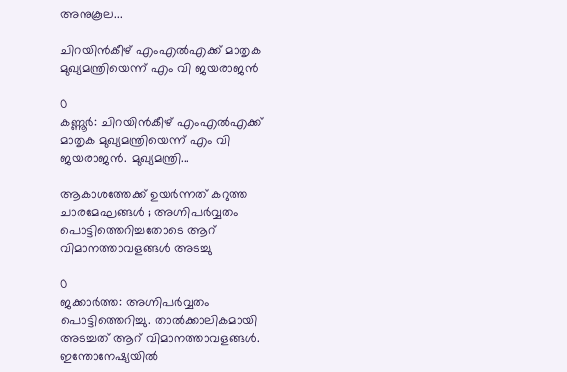അനുകൂല...

ചിറയിൻകീഴ് എംഎൽഎക്ക് മാതൃക മുഖ്യമന്ത്രിയെന്ന് എം വി ജയരാജൻ

0
കണ്ണൂർ: ചിറയിൻകീഴ് എംഎൽഎക്ക് മാതൃക മുഖ്യമന്ത്രിയെന്ന് എം വി ജയരാജൻ. മുഖ്യമന്ത്രി...

ആകാശത്തേക്ക് ഉയർന്നത് കറുത്ത ചാരമേഘങ്ങൾ ; അഗ്നിപർവ്വതം പൊട്ടിത്തെറിച്ചതോടെ ആറ് വിമാനത്താവളങ്ങൾ അടച്ചു

0
ജക്കാർത്ത: അഗ്നിപർവ്വതം പൊട്ടിത്തെറിച്ചു. താൽക്കാലികമായി അടച്ചത് ആറ് വിമാനത്താവളങ്ങൾ. ഇന്തോനേഷ്യയിൽ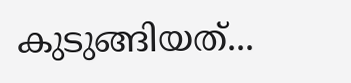കുടുങ്ങിയത്...